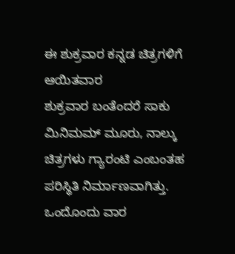ಈ ಶುಕ್ರವಾರ ಕನ್ನಡ ಚಿತ್ರಗಳಿಗೆ ಆಯಿತವಾರ
ಶುಕ್ರವಾರ ಬಂತೆಂದರೆ ಸಾಕು ಮಿನಿಮಮ್ ಮೂರು, ನಾಲ್ಕು ಚಿತ್ರಗಳು ಗ್ಯಾರಂಟಿ ಎಂಬಂತಹ ಪರಿಸ್ಥಿತಿ ನಿರ್ಮಾಣವಾಗಿತ್ತು. ಒಂದೊಂದು ವಾರ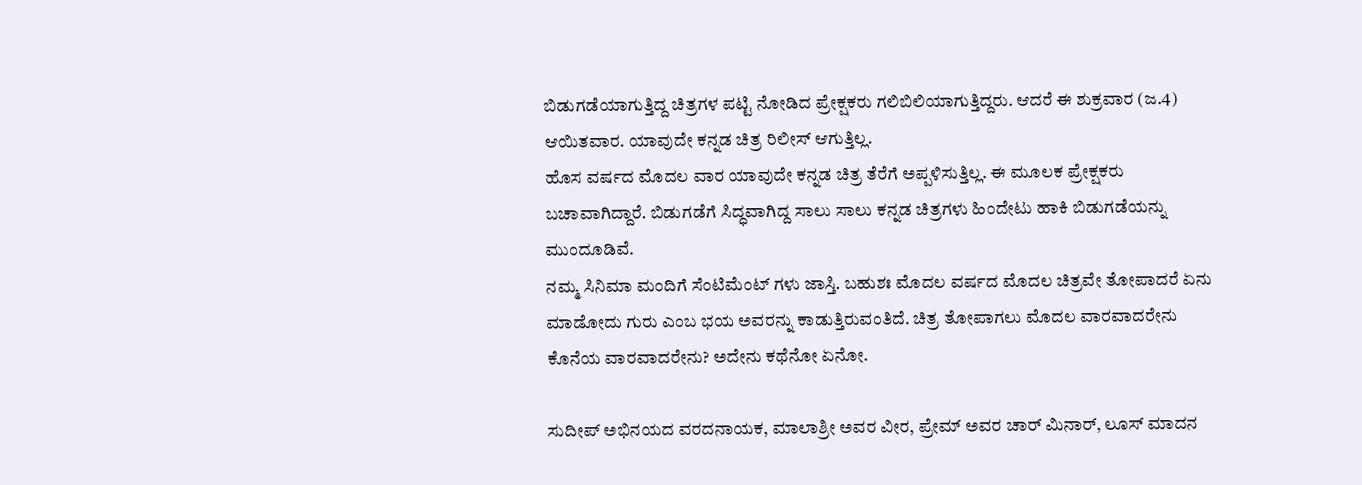ಬಿಡುಗಡೆಯಾಗುತ್ತಿದ್ದ ಚಿತ್ರಗಳ ಪಟ್ಟಿ ನೋಡಿದ ಪ್ರೇಕ್ಷಕರು ಗಲಿಬಿಲಿಯಾಗುತ್ತಿದ್ದರು. ಆದರೆ ಈ ಶುಕ್ರವಾರ (ಜ.4) ಆಯಿತವಾರ. ಯಾವುದೇ ಕನ್ನಡ ಚಿತ್ರ ರಿಲೀಸ್ ಆಗುತ್ತಿಲ್ಲ.
ಹೊಸ ವರ್ಷದ ಮೊದಲ ವಾರ ಯಾವುದೇ ಕನ್ನಡ ಚಿತ್ರ ತೆರೆಗೆ ಅಪ್ಪಳಿಸುತ್ತಿಲ್ಲ. ಈ ಮೂಲಕ ಪ್ರೇಕ್ಷಕರು ಬಚಾವಾಗಿದ್ದಾರೆ. ಬಿಡುಗಡೆಗೆ ಸಿದ್ಧವಾಗಿದ್ದ ಸಾಲು ಸಾಲು ಕನ್ನಡ ಚಿತ್ರಗಳು ಹಿಂದೇಟು ಹಾಕಿ ಬಿಡುಗಡೆಯನ್ನು ಮುಂದೂಡಿವೆ.
ನಮ್ಮ ಸಿನಿಮಾ ಮಂದಿಗೆ ಸೆಂಟಿಮೆಂಟ್ ಗಳು ಜಾಸ್ತಿ. ಬಹುಶಃ ಮೊದಲ ವರ್ಷದ ಮೊದಲ ಚಿತ್ರವೇ ತೋಪಾದರೆ ಏನು ಮಾಡೋದು ಗುರು ಎಂಬ ಭಯ ಅವರನ್ನು ಕಾಡುತ್ತಿರುವಂತಿದೆ. ಚಿತ್ರ ತೋಪಾಗಲು ಮೊದಲ ವಾರವಾದರೇನು ಕೊನೆಯ ವಾರವಾದರೇನು? ಅದೇನು ಕಥೆನೋ ಏನೋ.

ಸುದೀಪ್ ಅಭಿನಯದ ವರದನಾಯಕ, ಮಾಲಾಶ್ರೀ ಅವರ ವೀರ, ಪ್ರೇಮ್ ಅವರ ಚಾರ್ ಮಿನಾರ್, ಲೂಸ್ ಮಾದನ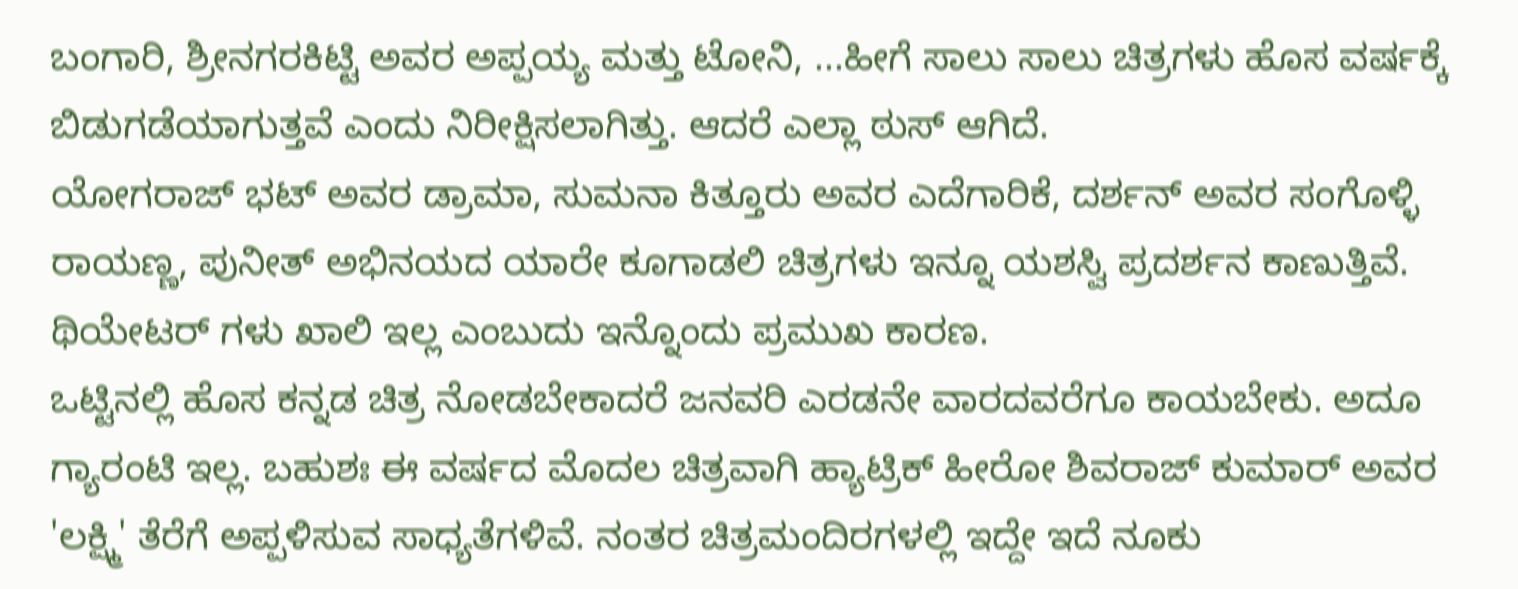ಬಂಗಾರಿ, ಶ್ರೀನಗರಕಿಟ್ಟಿ ಅವರ ಅಪ್ಪಯ್ಯ ಮತ್ತು ಟೋನಿ, ...ಹೀಗೆ ಸಾಲು ಸಾಲು ಚಿತ್ರಗಳು ಹೊಸ ವರ್ಷಕ್ಕೆ ಬಿಡುಗಡೆಯಾಗುತ್ತವೆ ಎಂದು ನಿರೀಕ್ಷಿಸಲಾಗಿತ್ತು. ಆದರೆ ಎಲ್ಲಾ ಠುಸ್ ಆಗಿದೆ.
ಯೋಗರಾಜ್ ಭಟ್ ಅವರ ಡ್ರಾಮಾ, ಸುಮನಾ ಕಿತ್ತೂರು ಅವರ ಎದೆಗಾರಿಕೆ, ದರ್ಶನ್ ಅವರ ಸಂಗೊಳ್ಳಿ ರಾಯಣ್ಣ, ಪುನೀತ್ ಅಭಿನಯದ ಯಾರೇ ಕೂಗಾಡಲಿ ಚಿತ್ರಗಳು ಇನ್ನೂ ಯಶಸ್ವಿ ಪ್ರದರ್ಶನ ಕಾಣುತ್ತಿವೆ. ಥಿಯೇಟರ್ ಗಳು ಖಾಲಿ ಇಲ್ಲ ಎಂಬುದು ಇನ್ನೊಂದು ಪ್ರಮುಖ ಕಾರಣ.
ಒಟ್ಟಿನಲ್ಲಿ ಹೊಸ ಕನ್ನಡ ಚಿತ್ರ ನೋಡಬೇಕಾದರೆ ಜನವರಿ ಎರಡನೇ ವಾರದವರೆಗೂ ಕಾಯಬೇಕು. ಅದೂ ಗ್ಯಾರಂಟಿ ಇಲ್ಲ. ಬಹುಶಃ ಈ ವರ್ಷದ ಮೊದಲ ಚಿತ್ರವಾಗಿ ಹ್ಯಾಟ್ರಿಕ್ ಹೀರೋ ಶಿವರಾಜ್ ಕುಮಾರ್ ಅವರ 'ಲಕ್ಷ್ಮಿ' ತೆರೆಗೆ ಅಪ್ಪಳಿಸುವ ಸಾಧ್ಯತೆಗಳಿವೆ. ನಂತರ ಚಿತ್ರಮಂದಿರಗಳಲ್ಲಿ ಇದ್ದೇ ಇದೆ ನೂಕು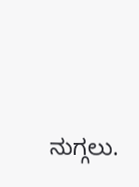ನುಗ್ಗಲು.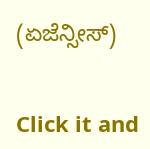(ಏಜೆನ್ಸೀಸ್)


Click it and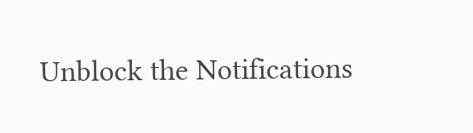Unblock the Notifications